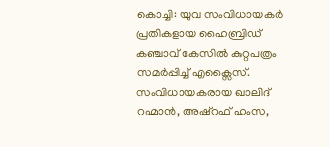കൊച്ചി: യുവ സംവിധായകർ പ്രതികളായ ഹൈബ്രിഡ് കഞ്ചാവ് കേസിൽ കുറ്റപത്രം സമർപ്പിച്ച് എക്സൈസ്. സംവിധായകരായ ഖാലിദ് റഹ്മാൻ, അഷ്റഫ് ഹംസ,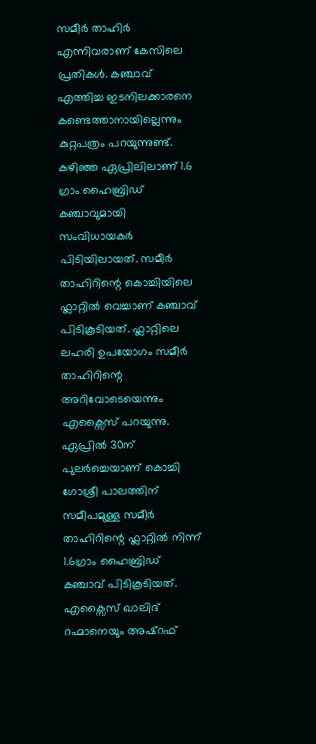സമീർ താഹിർ എന്നിവരാണ് കേസിലെ പ്രതികൾ. കഞ്ചാവ് എത്തിച്ച ഇടനിലക്കാരനെ കണ്ടെത്താനായില്ലെന്നും കുറ്റപത്രം പറയുന്നുണ്ട്. കഴിഞ്ഞ ഏപ്രിലിലാണ് 1.6 ഗ്രാം ഹൈബ്രിഡ് കഞ്ചാവുമായി സംവിധായകർ പിടിയിലായത്. സമീർ താഹിറിന്റെ കൊച്ചിയിലെ ഫ്ലാറ്റിൽ വെച്ചാണ് കഞ്ചാവ് പിടികൂടിയത്. ഫ്ലാറ്റിലെ ലഹരി ഉപയോഗം സമീർ താഹിറിന്റെ അറിവോടെയെന്നും എക്സൈസ് പറയുന്നു.
ഏപ്രിൽ 30ന് പുലർച്ചെയാണ് കൊച്ചി ഗോശ്രീ പാലത്തിന് സമീപമുള്ള സമീർ താഹിറിന്റെ ഫ്ലാറ്റിൽ നിന്ന് 1.6ഗ്രാം ഹൈബ്രിഡ് കഞ്ചാവ് പിടികൂടിയത്. എക്സൈസ് ഖാലിദ് റഹ്മാനെയും അഷ്റഫ്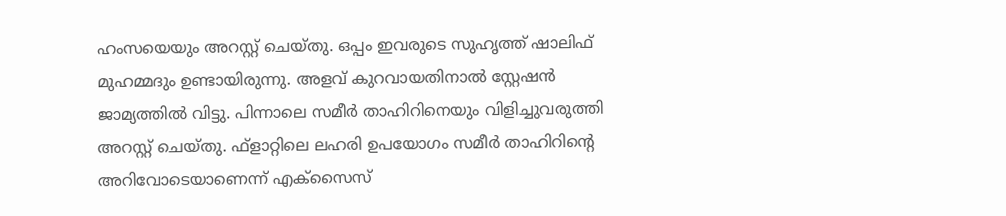ഹംസയെയും അറസ്റ്റ് ചെയ്തു. ഒപ്പം ഇവരുടെ സുഹൃത്ത് ഷാലിഫ് മുഹമ്മദും ഉണ്ടായിരുന്നു. അളവ് കുറവായതിനാൽ സ്റ്റേഷൻ ജാമ്യത്തിൽ വിട്ടു. പിന്നാലെ സമീർ താഹിറിനെയും വിളിച്ചുവരുത്തി അറസ്റ്റ് ചെയ്തു. ഫ്ളാറ്റിലെ ലഹരി ഉപയോഗം സമീർ താഹിറിന്റെ അറിവോടെയാണെന്ന് എക്സൈസ്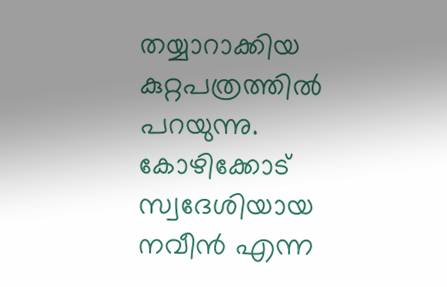തയ്യാറാക്കിയ കുറ്റപത്രത്തിൽ പറയുന്നു. കോഴിക്കോട് സ്വദേശിയായ നവീൻ എന്ന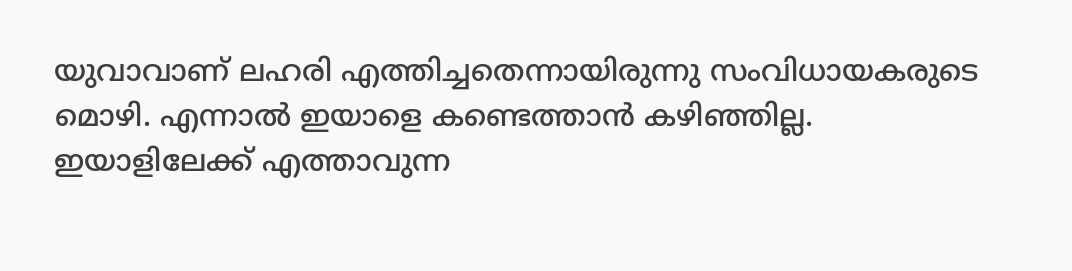യുവാവാണ് ലഹരി എത്തിച്ചതെന്നായിരുന്നു സംവിധായകരുടെ മൊഴി. എന്നാൽ ഇയാളെ കണ്ടെത്താൻ കഴിഞ്ഞില്ല. ഇയാളിലേക്ക് എത്താവുന്ന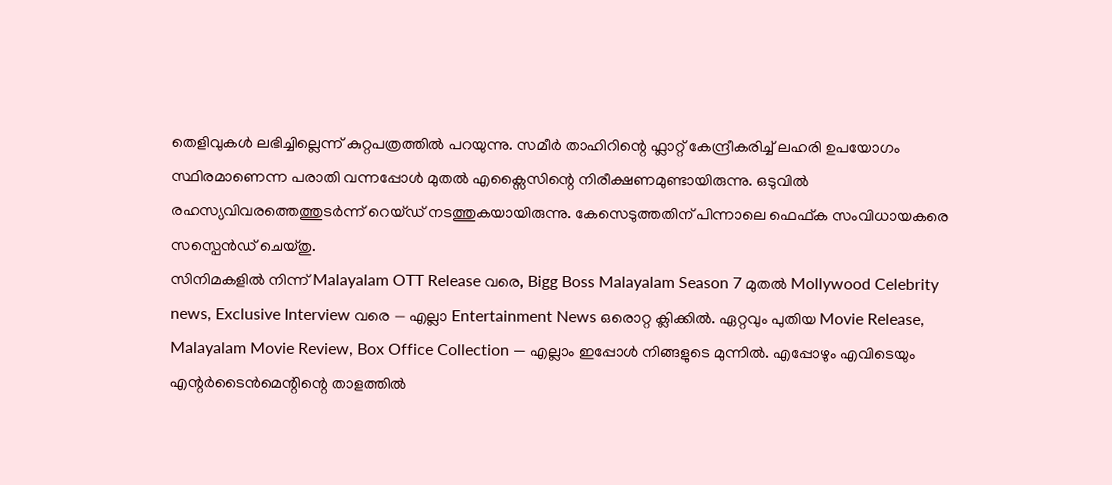തെളിവുകൾ ലഭിച്ചില്ലെന്ന് കുറ്റപത്രത്തിൽ പറയുന്നു. സമീർ താഹിറിന്റെ ഫ്ലാറ്റ് കേന്ദ്രീകരിച്ച് ലഹരി ഉപയോഗം സ്ഥിരമാണെന്ന പരാതി വന്നപ്പോൾ മുതൽ എക്സൈസിന്റെ നിരീക്ഷണമുണ്ടായിരുന്നു. ഒടുവിൽ രഹസ്യവിവരത്തെത്തുടർന്ന് റെയ്ഡ് നടത്തുകയായിരുന്നു. കേസെടുത്തതിന് പിന്നാലെ ഫെഫ്ക സംവിധായകരെ സസ്പെൻഡ് ചെയ്തു.
സിനിമകളിൽ നിന്ന് Malayalam OTT Release വരെ, Bigg Boss Malayalam Season 7 മുതൽ Mollywood Celebrity news, Exclusive Interview വരെ — എല്ലാ Entertainment News ഒരൊറ്റ ക്ലിക്കിൽ. ഏറ്റവും പുതിയ Movie Release, Malayalam Movie Review, Box Office Collection — എല്ലാം ഇപ്പോൾ നിങ്ങളുടെ മുന്നിൽ. എപ്പോഴും എവിടെയും എന്റർടൈൻമെന്റിന്റെ താളത്തിൽ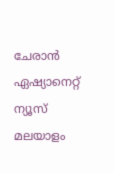ചേരാൻ ഏഷ്യാനെറ്റ് ന്യൂസ് മലയാളം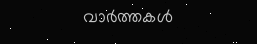വാർത്തകൾ